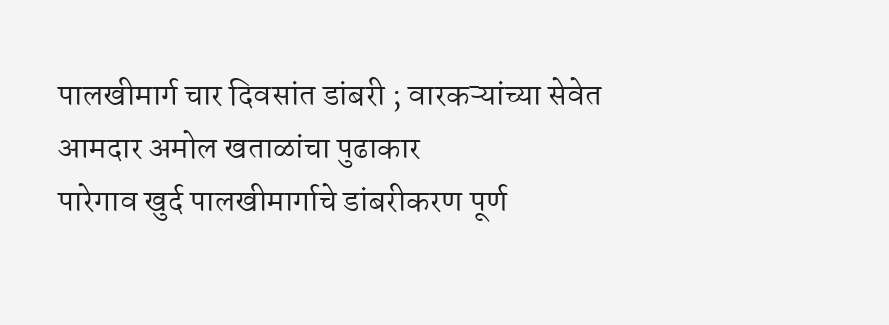पालखीमार्ग चार दिवसांत डांबरी ; वारकऱ्यांच्या सेवेत आमदार अमोल खताळांचा पुढाकार
पारेगाव खुर्द पालखीमार्गाचे डांबरीकरण पूर्ण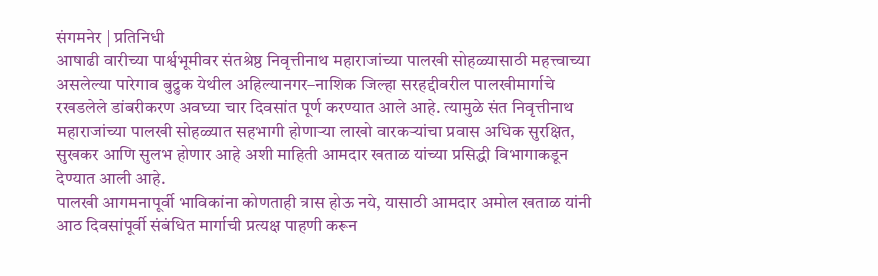संगमनेर | प्रतिनिधी
आषाढी वारीच्या पार्श्वभूमीवर संतश्रेष्ठ निवृत्तीनाथ महाराजांच्या पालखी सोहळ्यासाठी महत्त्वाच्या असलेल्या पारेगाव बुद्रुक येथील अहिल्यानगर–नाशिक जिल्हा सरहद्दीवरील पालखीमार्गाचे रखडलेले डांबरीकरण अवघ्या चार दिवसांत पूर्ण करण्यात आले आहे. त्यामुळे संत निवृत्तीनाथ महाराजांच्या पालखी सोहळ्यात सहभागी होणाऱ्या लाखो वारकऱ्यांचा प्रवास अधिक सुरक्षित, सुखकर आणि सुलभ होणार आहे अशी माहिती आमदार खताळ यांच्या प्रसिद्धी विभागाकडून देण्यात आली आहे.
पालखी आगमनापूर्वी भाविकांना कोणताही त्रास होऊ नये, यासाठी आमदार अमोल खताळ यांनी आठ दिवसांपूर्वी संबंधित मार्गाची प्रत्यक्ष पाहणी करून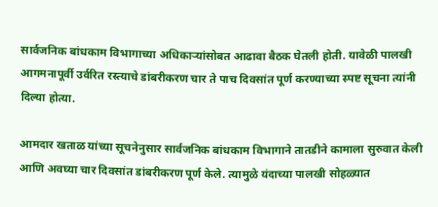सार्वजनिक बांधकाम विभागाच्या अधिकाऱ्यांसोबत आढावा बैठक घेतली होती. यावेळी पालखी आगमनापूर्वी उर्वरित रस्त्याचे डांबरीकरण चार ते पाच दिवसांत पूर्ण करण्याच्या स्पष्ट सूचना त्यांनी दिल्या होत्या.

आमदार खताळ यांच्या सूचनेनुसार सार्वजनिक बांधकाम विभागाने तातडीने कामाला सुरुवात केली आणि अवघ्या चार दिवसांत डांबरीकरण पूर्ण केले. त्यामुळे यंदाच्या पालखी सोहळ्यात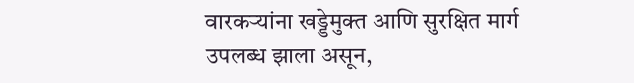वारकऱ्यांना खड्डेमुक्त आणि सुरक्षित मार्ग उपलब्ध झाला असून,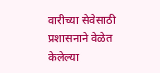वारीच्या सेवेसाठी प्रशासनाने वेळेत केलेल्या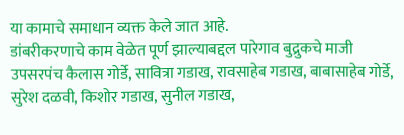या कामाचे समाधान व्यक्त केले जात आहे.
डांबरीकरणाचे काम वेळेत पूर्ण झाल्याबद्दल पारेगाव बुद्रुकचे माजी उपसरपंच कैलास गोर्डे, सावित्रा गडाख, रावसाहेब गडाख, बाबासाहेब गोर्डे, सुरेश दळवी, किशोर गडाख, सुनील गडाख,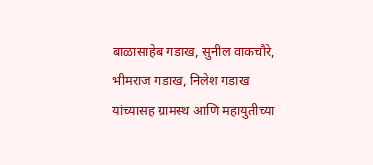बाळासाहेब गडाख, सुनील वाकचौरे, भीमराज गडाख, निलेश गडाख यांच्यासह ग्रामस्थ आणि महायुतीच्या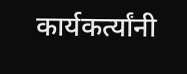कार्यकर्त्यांनी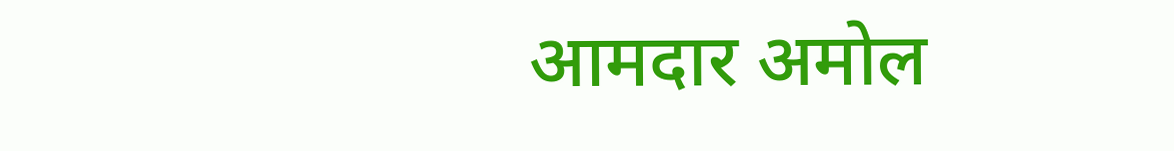आमदार अमोल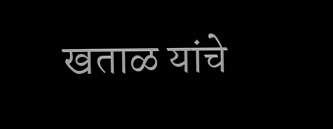खताळ यांचे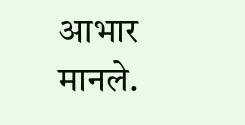आभार मानले.